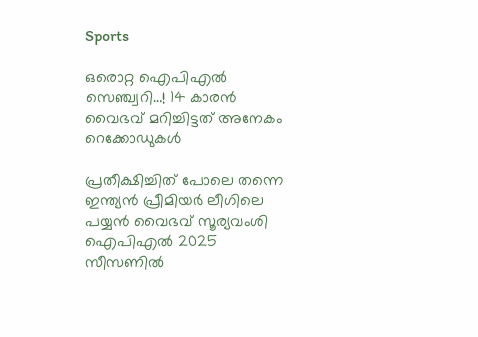Sports

ഒരൊറ്റ ഐപിഎല്‍ സെഞ്ച്വറി…! 14 കാരന്‍ വൈഭവ് മറിച്ചിട്ടത് അനേകം റെക്കോഡുകള്‍

പ്രതീക്ഷിച്ചിത് പോലെ തന്നെ ഇന്ത്യന്‍ പ്രീമിയര്‍ ലീഗിലെ പയ്യന്‍ വൈഭവ് സൂര്യവംശി ഐപിഎല്‍ 2025 സീസണില്‍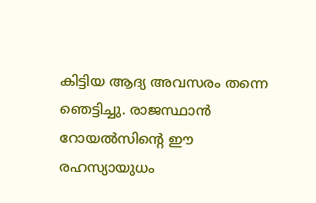കിട്ടിയ ആദ്യ അവസരം തന്നെ ഞെട്ടിച്ചു. രാജസ്ഥാന്‍ റോയല്‍സിന്റെ ഈ രഹസ്യായുധം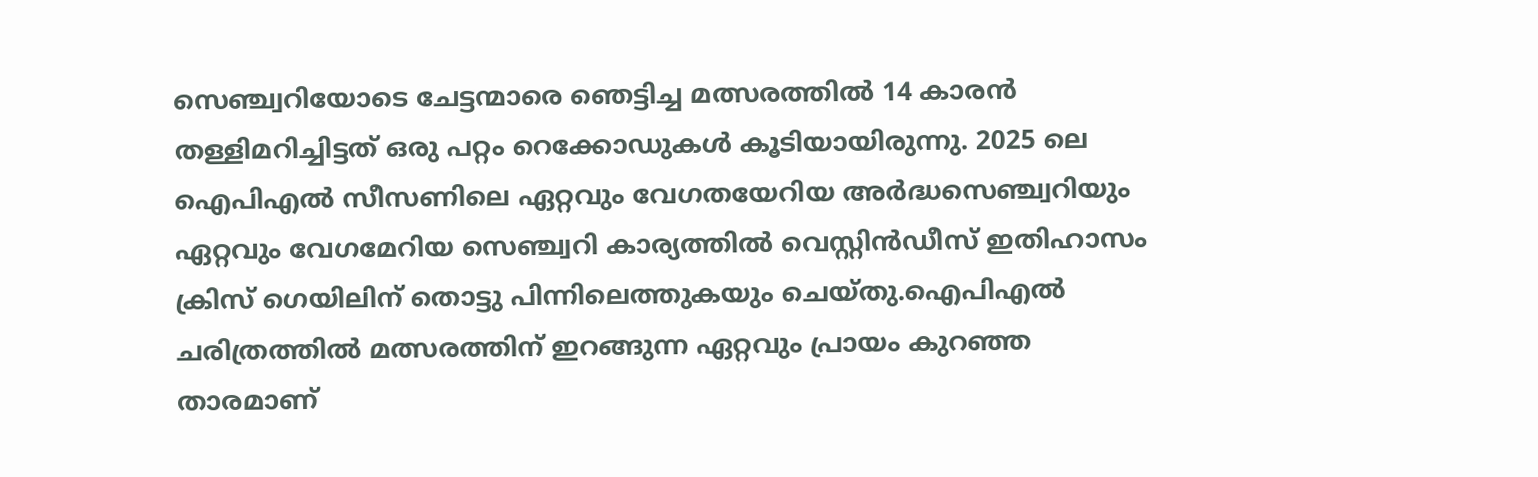സെഞ്ച്വറിയോടെ ചേട്ടന്മാരെ ഞെട്ടിച്ച മത്സരത്തില്‍ 14 കാരന്‍ തള്ളിമറിച്ചിട്ടത് ഒരു പറ്റം റെക്കോഡുകള്‍ കൂടിയായിരുന്നു. 2025 ലെ ഐപിഎല്‍ സീസണിലെ ഏറ്റവും വേഗതയേറിയ അര്‍ദ്ധസെഞ്ച്വറിയും ഏറ്റവും വേഗമേറിയ സെഞ്ച്വറി കാര്യത്തില്‍ വെസ്റ്റിന്‍ഡീസ് ഇതിഹാസം ക്രിസ് ഗെയിലിന് തൊട്ടു പിന്നിലെത്തുകയും ചെയ്തു.ഐപിഎല്‍ ചരിത്രത്തില്‍ മത്സരത്തിന് ഇറങ്ങുന്ന ഏറ്റവും പ്രായം കുറഞ്ഞ താരമാണ്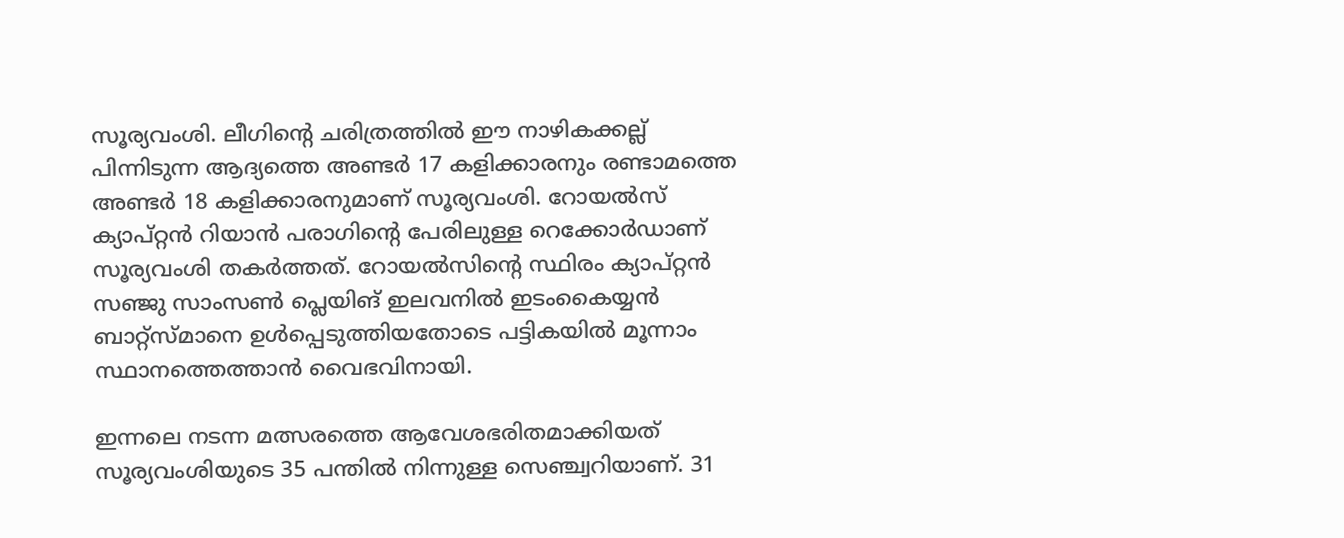സൂര്യവംശി. ലീഗിന്റെ ചരിത്രത്തില്‍ ഈ നാഴികക്കല്ല് പിന്നിടുന്ന ആദ്യത്തെ അണ്ടര്‍ 17 കളിക്കാരനും രണ്ടാമത്തെ അണ്ടര്‍ 18 കളിക്കാരനുമാണ് സൂര്യവംശി. റോയല്‍സ് ക്യാപ്റ്റന്‍ റിയാന്‍ പരാഗിന്റെ പേരിലുള്ള റെക്കോര്‍ഡാണ് സൂര്യവംശി തകര്‍ത്തത്. റോയല്‍സിന്റെ സ്ഥിരം ക്യാപ്റ്റന്‍ സഞ്ജു സാംസണ്‍ പ്ലെയിങ് ഇലവനില്‍ ഇടംകൈയ്യന്‍ ബാറ്റ്‌സ്മാനെ ഉള്‍പ്പെടുത്തിയതോടെ പട്ടികയില്‍ മൂന്നാം സ്ഥാനത്തെത്താന്‍ വൈഭവിനായി.

ഇന്നലെ നടന്ന മത്സരത്തെ ആവേശഭരിതമാക്കിയത് സൂര്യവംശിയുടെ 35 പന്തില്‍ നിന്നുള്ള സെഞ്ച്വറിയാണ്. 31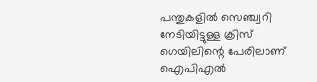പന്തുകളില്‍ സെഞ്ച്വറി നേടിയിട്ടുള്ള ക്രിസ് ഗെയിലിന്റെ പേരിലാണ് ഐപിഎല്‍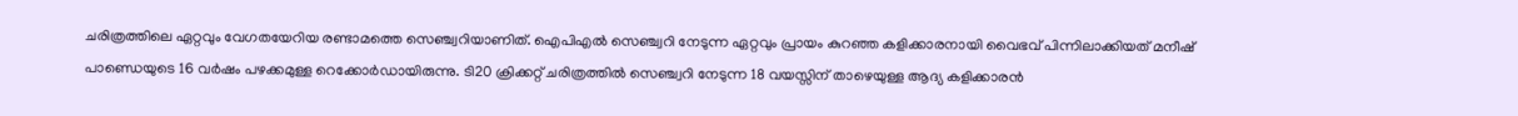ചരിത്രത്തിലെ ഏറ്റവും വേഗതയേറിയ രണ്ടാമത്തെ സെഞ്ച്വറിയാണിത്. ഐപിഎല്‍ സെഞ്ച്വറി നേടുന്ന ഏറ്റവും പ്രായം കുറഞ്ഞ കളിക്കാരനായി വൈഭവ് പിന്നിലാക്കിയത് മനീഷ് പാണ്ഡെയുടെ 16 വര്‍ഷം പഴക്കമുള്ള റെക്കോര്‍ഡായിരുന്നു. ടി20 ക്രിക്കറ്റ് ചരിത്രത്തില്‍ സെഞ്ച്വറി നേടുന്ന 18 വയസ്സിന് താഴെയുള്ള ആദ്യ കളിക്കാരന്‍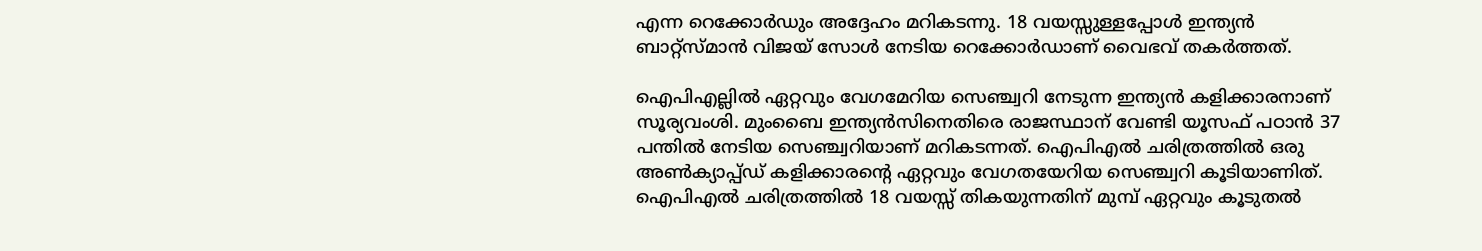എന്ന റെക്കോര്‍ഡും അദ്ദേഹം മറികടന്നു. 18 വയസ്സുള്ളപ്പോള്‍ ഇന്ത്യന്‍ ബാറ്റ്‌സ്മാന്‍ വിജയ് സോള്‍ നേടിയ റെക്കോര്‍ഡാണ് വൈഭവ് തകര്‍ത്തത്.

ഐപിഎല്ലില്‍ ഏറ്റവും വേഗമേറിയ സെഞ്ച്വറി നേടുന്ന ഇന്ത്യന്‍ കളിക്കാരനാണ് സൂര്യവംശി. മുംബൈ ഇന്ത്യന്‍സിനെതിരെ രാജസ്ഥാന് വേണ്ടി യൂസഫ് പഠാന്‍ 37 പന്തില്‍ നേടിയ സെഞ്ച്വറിയാണ് മറികടന്നത്. ഐപിഎല്‍ ചരിത്രത്തില്‍ ഒരു അണ്‍ക്യാപ്പ്ഡ് കളിക്കാരന്റെ ഏറ്റവും വേഗതയേറിയ സെഞ്ച്വറി കൂടിയാണിത്. ഐപിഎല്‍ ചരിത്രത്തില്‍ 18 വയസ്സ് തികയുന്നതിന് മുമ്പ് ഏറ്റവും കൂടുതല്‍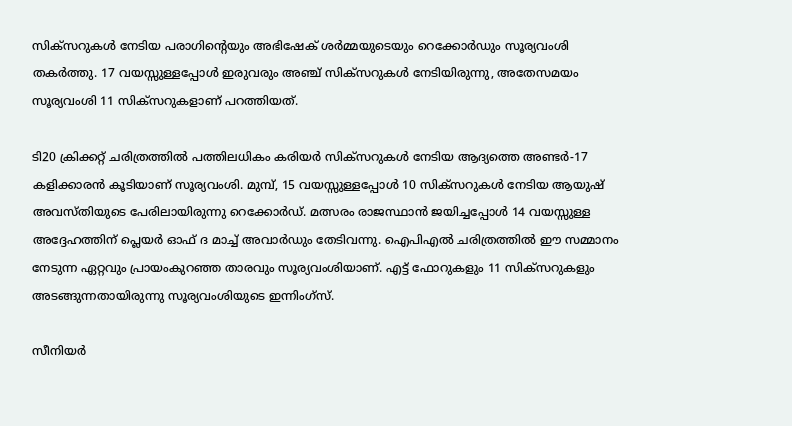സിക്‌സറുകള്‍ നേടിയ പരാഗിന്റെയും അഭിഷേക് ശര്‍മ്മയുടെയും റെക്കോര്‍ഡും സൂര്യവംശി തകര്‍ത്തു. 17 വയസ്സുള്ളപ്പോള്‍ ഇരുവരും അഞ്ച് സിക്‌സറുകള്‍ നേടിയിരുന്നു, അതേസമയം സൂര്യവംശി 11 സിക്‌സറുകളാണ് പറത്തിയത്.

ടി20 ക്രിക്കറ്റ് ചരിത്രത്തില്‍ പത്തിലധികം കരിയര്‍ സിക്‌സറുകള്‍ നേടിയ ആദ്യത്തെ അണ്ടര്‍-17 കളിക്കാരന്‍ കൂടിയാണ് സൂര്യവംശി. മുമ്പ്, 15 വയസ്സുള്ളപ്പോള്‍ 10 സിക്‌സറുകള്‍ നേടിയ ആയുഷ് അവസ്തിയുടെ പേരിലായിരുന്നു റെക്കോര്‍ഡ്. മത്സരം രാജസ്ഥാന്‍ ജയിച്ചപ്പോള്‍ 14 വയസ്സുള്ള അദ്ദേഹത്തിന് പ്ലെയര്‍ ഓഫ് ദ മാച്ച് അവാര്‍ഡും തേടിവന്നു. ഐപിഎല്‍ ചരിത്രത്തില്‍ ഈ സമ്മാനം നേടുന്ന ഏറ്റവും പ്രായംകുറഞ്ഞ താരവും സൂര്യവംശിയാണ്. എട്ട് ഫോറുകളും 11 സിക്‌സറുകളും അടങ്ങുന്നതായിരുന്നു സൂര്യവംശിയുടെ ഇന്നിംഗ്‌സ്.

സീനിയര്‍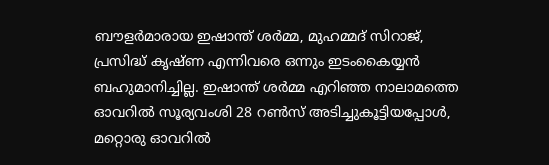ബൗളര്‍മാരായ ഇഷാന്ത് ശര്‍മ്മ, മുഹമ്മദ് സിറാജ്, പ്രസിദ്ധ് കൃഷ്ണ എന്നിവരെ ഒന്നും ഇടംകൈയ്യന്‍ ബഹുമാനിച്ചില്ല. ഇഷാന്ത് ശര്‍മ്മ എറിഞ്ഞ നാലാമത്തെ ഓവറില്‍ സൂര്യവംശി 28 റണ്‍സ് അടിച്ചുകൂട്ടിയപ്പോള്‍, മറ്റൊരു ഓവറില്‍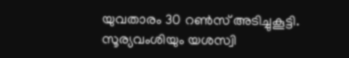യുവതാരം 30 റണ്‍സ് അടിച്ചുകൂട്ടി. സൂര്യവംശിയും യശസ്വി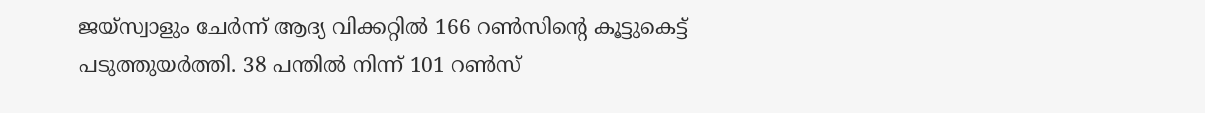ജയ്സ്വാളും ചേര്‍ന്ന് ആദ്യ വിക്കറ്റില്‍ 166 റണ്‍സിന്റെ കൂട്ടുകെട്ട് പടുത്തുയര്‍ത്തി. 38 പന്തില്‍ നിന്ന് 101 റണ്‍സ്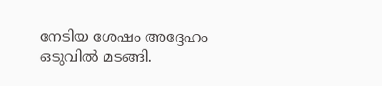നേടിയ ശേഷം അദ്ദേഹം ഒടുവില്‍ മടങ്ങി.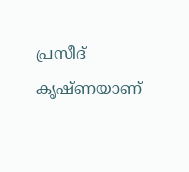പ്രസീദ് കൃഷ്ണയാണ്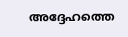അദ്ദേഹത്തെ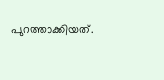പുറത്താക്കിയത്.